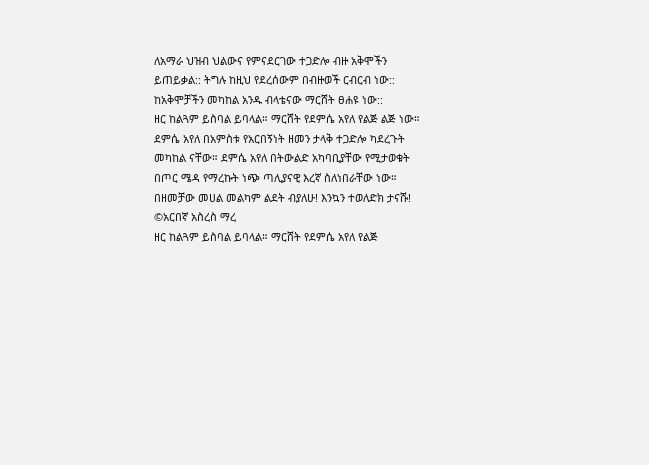ለአማራ ህዝብ ህልውና የምናደርገው ተጋድሎ ብዙ አቅሞችን ይጠይቃል:: ትግሉ ከዚህ የደረሰውም በብዙወች ርብርብ ነው:: ከአቅሞቻችን መካከል አንዱ ብላቴናው ማርሸት ፀሐዩ ነው::
ዘር ከልጓም ይስባል ይባላል። ማርሸት የደምሴ አየለ የልጅ ልጅ ነው። ደምሴ አየለ በአምስቱ የአርበኝነት ዘመን ታላቅ ተጋድሎ ካደረጉት መካከል ናቸው። ደምሴ አየለ በትውልድ አካባቢያቸው የሚታወቁት በጦር ሜዳ የማረኩት ነጭ ጣሊያናዊ እረኛ ስለነበራቸው ነው።
በዘመቻው መሀል መልካም ልደት ብያለሁ! እንኳን ተወለድክ ታናሹ!
©አርበኛ አስረስ ማረ
ዘር ከልጓም ይስባል ይባላል። ማርሸት የደምሴ አየለ የልጅ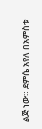ልጅ ነው። ደምሴ አየለ በአምስቱ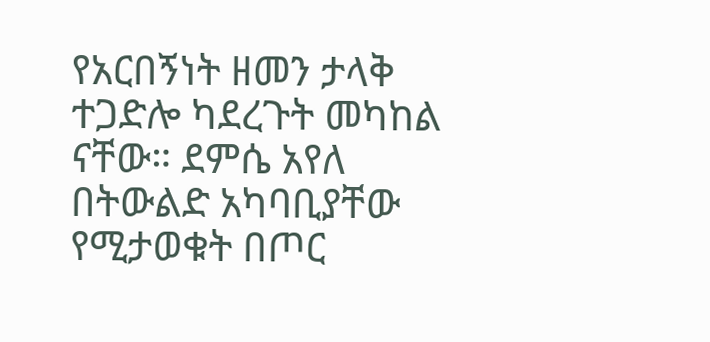የአርበኝነት ዘመን ታላቅ ተጋድሎ ካደረጉት መካከል ናቸው። ደምሴ አየለ በትውልድ አካባቢያቸው የሚታወቁት በጦር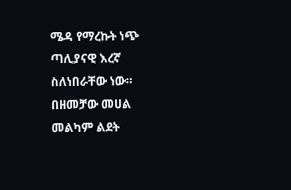ሜዳ የማረኩት ነጭ ጣሊያናዊ እረኛ ስለነበራቸው ነው።
በዘመቻው መሀል መልካም ልደት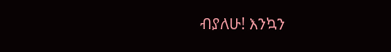ብያለሁ! እንኳን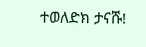ተወለድክ ታናሹ!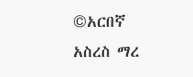©አርበኛ አስረስ ማረ